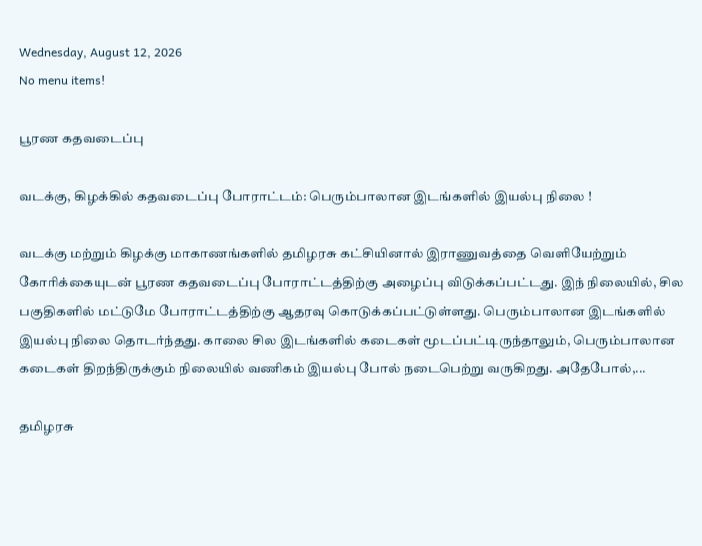Wednesday, August 12, 2026
No menu items!

பூரண கதவடைப்பு

வடக்கு, கிழக்கில் கதவடைப்பு போராட்டம்: பெரும்பாலான இடங்களில் இயல்பு நிலை !

வடக்கு மற்றும் கிழக்கு மாகாணங்களில் தமிழரசு கட்சியினால் இராணுவத்தை வெளியேற்றும் கோரிக்கையுடன் பூரண கதவடைப்பு போராட்டத்திற்கு அழைப்பு விடுக்கப்பட்டது. இந் நிலையில், சில பகுதிகளில் மட்டுமே போராட்டத்திற்கு ஆதரவு கொடுக்கப்பட்டுள்ளது. பெரும்பாலான இடங்களில் இயல்பு நிலை தொடர்ந்தது. காலை சில இடங்களில் கடைகள் மூடப்பட்டிருந்தாலும், பெரும்பாலான கடைகள் திறந்திருக்கும் நிலையில் வணிகம் இயல்பு போல் நடைபெற்று வருகிறது. அதேபோல்,...

தமிழரசு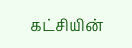கட்சியின்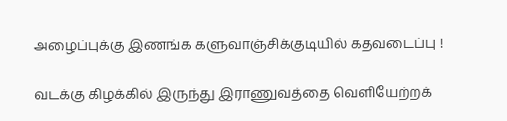அழைப்புக்கு இணங்க களுவாஞ்சிக்குடியில் கதவடைப்பு !

வடக்கு கிழக்கில் இருந்து இராணுவத்தை வெளியேற்றக்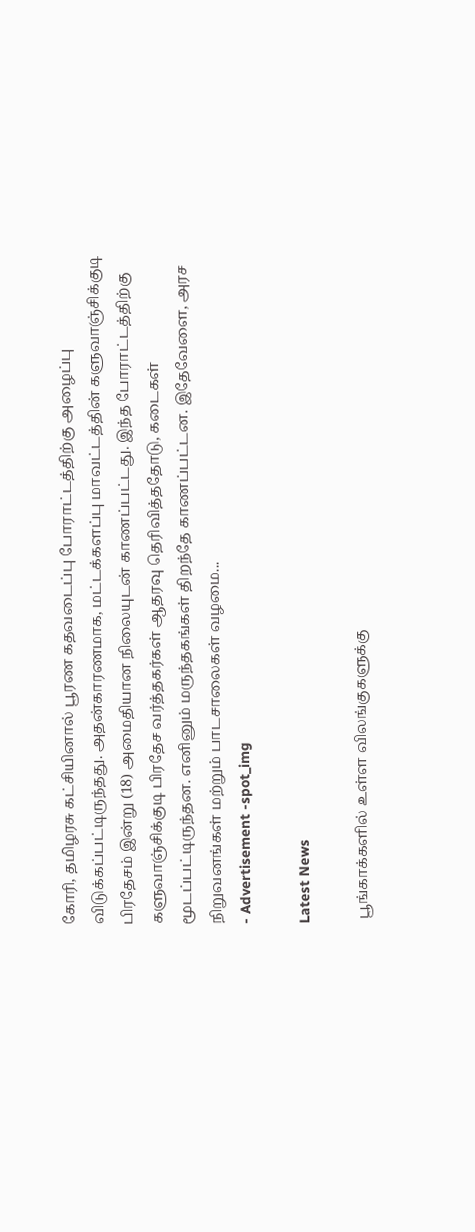கோரி, தமிழரசு கட்சியினால் பூரண கதவடைப்பு போராட்டத்திற்கு அழைப்பு விடுக்கப்பட்டிருந்தது. அதன்காரணமாக, மட்டக்களப்பு மாவட்டத்தின் களுவாஞ்சிக்குடி பிரதேசம் இன்று (18) அமைதியான நிலையுடன் காணப்பட்டது. இந்த போராட்டத்திற்கு களுவாஞ்சிக்குடி பிரதேச வர்த்தகர்கள் ஆதரவு தெரிவித்ததோடு, கடைகள் மூடப்பட்டிருந்தன. எனினும் மருந்தகங்கள் திறந்தே காணப்பட்டன. இதேவேளை, அரச நிறுவனங்கள் மற்றும் பாடசாலைகள் வழமை...
- Advertisement -spot_img

Latest News

 பூங்காக்களில் உள்ள விலங்குகளுக்கு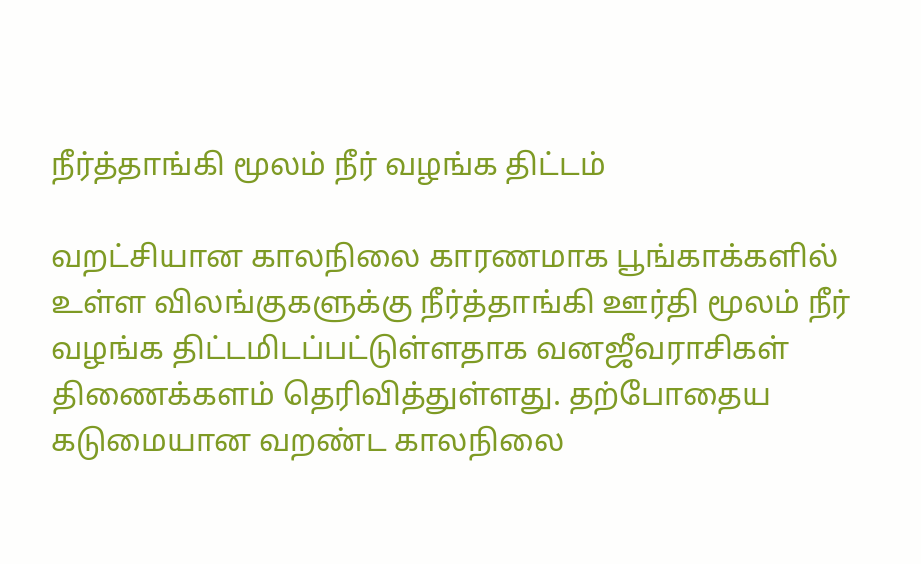நீர்த்தாங்கி மூலம் நீர் வழங்க திட்டம்

வறட்சியான காலநிலை காரணமாக பூங்காக்களில் உள்ள விலங்குகளுக்கு நீர்த்தாங்கி ஊர்தி மூலம் நீர் வழங்க திட்டமிடப்பட்டுள்ளதாக வனஜீவராசிகள் திணைக்களம் தெரிவித்துள்ளது. தற்போதைய கடுமையான வறண்ட காலநிலை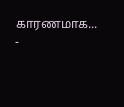காரணமாக...
-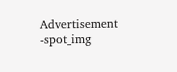Advertisement -spot_img